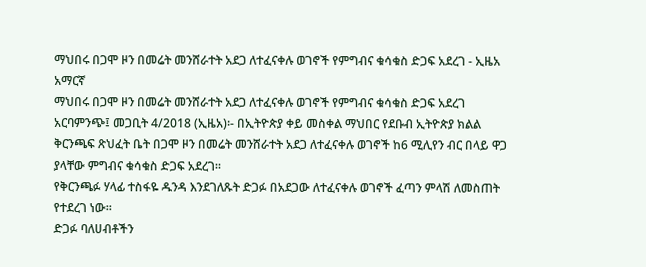ማህበሩ በጋሞ ዞን በመሬት መንሸራተት አደጋ ለተፈናቀሉ ወገኖች የምግብና ቁሳቁስ ድጋፍ አደረገ - ኢዜአ አማርኛ
ማህበሩ በጋሞ ዞን በመሬት መንሸራተት አደጋ ለተፈናቀሉ ወገኖች የምግብና ቁሳቁስ ድጋፍ አደረገ
አርባምንጭ፤ መጋቢት 4/2018 (ኢዜአ)፡- በኢትዮጵያ ቀይ መስቀል ማህበር የደቡብ ኢትዮጵያ ክልል ቅርንጫፍ ጽህፈት ቤት በጋሞ ዞን በመሬት መንሸራተት አደጋ ለተፈናቀሉ ወገኖች ከ6 ሚሊየን ብር በላይ ዋጋ ያላቸው ምግብና ቁሳቁስ ድጋፍ አደረገ።
የቅርንጫፉ ሃላፊ ተስፋዬ ዱንዳ እንደገለጹት ድጋፉ በአደጋው ለተፈናቀሉ ወገኖች ፈጣን ምላሽ ለመስጠት የተደረገ ነው።
ድጋፉ ባለሀብቶችን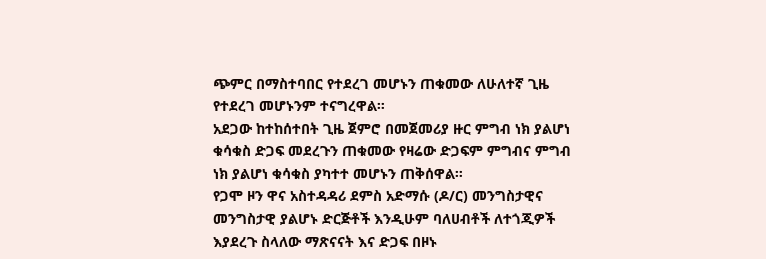ጭምር በማስተባበር የተደረገ መሆኑን ጠቁመው ለሁለተኛ ጊዜ የተደረገ መሆኑንም ተናግረዋል።
አደጋው ከተከሰተበት ጊዜ ጀምሮ በመጀመሪያ ዙር ምግብ ነክ ያልሆነ ቁሳቁስ ድጋፍ መደረጉን ጠቁመው የዛሬው ድጋፍም ምግብና ምግብ ነክ ያልሆነ ቁሳቁስ ያካተተ መሆኑን ጠቅሰዋል።
የጋሞ ዞን ዋና አስተዳዳሪ ደምስ አድማሱ (ዶ/ር) መንግስታዊና መንግስታዊ ያልሆኑ ድርጅቶች እንዲሁም ባለሀብቶች ለተጎጂዎች እያደረጉ ስላለው ማጽናናት እና ድጋፍ በዞኑ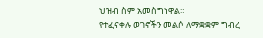ህዝብ ስም አመስግነዋል።
የተፈናቀሉ ወገኖችን መልሶ ለማቋቋም ግብረ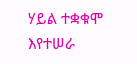ሃይል ተቋቁሞ እየተሠራ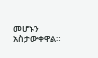መሆኑን አስታውቀዋል።